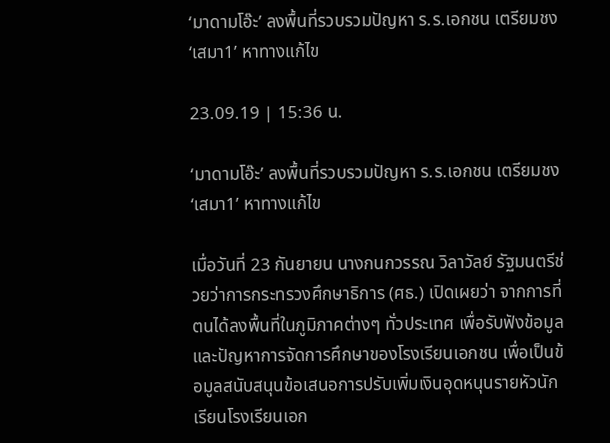‘มาดามโอ๊ะ’ ลงพื้นที่รวบรวมปัญหา ร.ร.เอกชน เตรียมชง ‘เสมา1’ หาทางแก้ไข

23.09.19 | 15:36 น.

‘มาดามโอ๊ะ’ ลงพื้นที่รวบรวมปัญหา ร.ร.เอกชน เตรียมชง ‘เสมา1’ หาทางแก้ไข

เมื่อวันที่ 23 กันยายน นางกนกวรรณ วิลาวัลย์ รัฐมนตรีช่วยว่าการกระทรวงศึกษาธิการ (ศธ.) เปิดเผยว่า จากการที่ตนได้ลงพื้นที่ในภูมิภาคต่างๆ ทั่วประเทศ เพื่อรับฟังข้อมูล และปัญหาการจัดการศึกษาของโรงเรียนเอกชน เพื่อเป็นข้อมูลสนับสนุนข้อเสนอการปรับเพิ่มเงินอุดหนุนรายหัวนักเรียนโรงเรียนเอก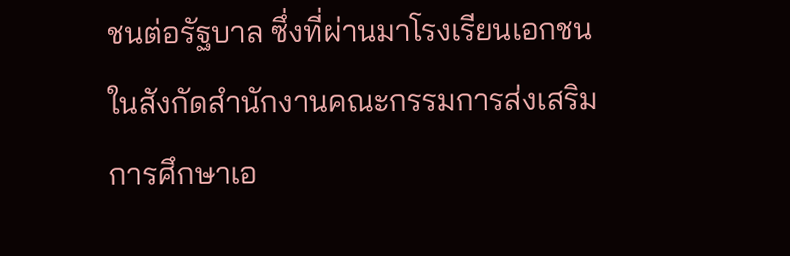ชนต่อรัฐบาล ซึ่งที่ผ่านมาโรงเรียนเอกชนในสังกัดสำนักงานคณะกรรมการส่งเสริมการศึกษาเอ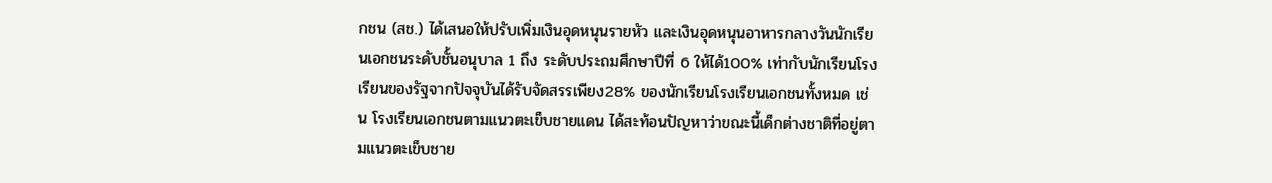กชน (สช.) ได้เสนอให้ปรับเพิ่มเงินอุดหนุนรายหัว และเงินอุดหนุนอาหารกลางวันนักเรียนเอกชนระดับชั้นอนุบาล 1 ถึง ระดับประถมศึกษาปีที่ 6 ให้ได้100% เท่ากับนักเรียนโรงเรียนของรัฐจากปัจจุบันได้รับจัดสรรเพียง28% ของนักเรียนโรงเรียนเอกชนทั้งหมด เช่น โรงเรียนเอกชนตามแนวตะเข็บชายแดน ได้สะท้อนปัญหาว่าขณะนี้เด็กต่างชาติที่อยู่ตามแนวตะเข็บชาย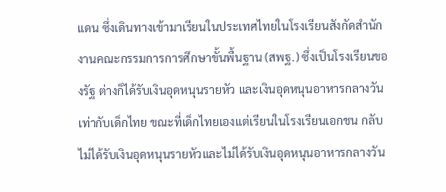แดน ซึ่งเดินทางเข้ามาเรียนในประเทศไทยในโรงเรียนสังกัดสำนักงานคณะกรรมการการศึกษาขั้นพื้นฐาน (สพฐ.) ซึ่งเป็นโรงเรียนของรัฐ ต่างก็ได้รับเงินอุดหนุนรายหัว และเงินอุดหนุนอาหารกลางวันเท่ากับเด็กไทย ขณะที่เด็กไทยเองแต่เรียนในโรงเรียนเอกชน กลับไม่ได้รับเงินอุดหนุนรายหัวและไม่ได้รับเงินอุดหนุนอาหารกลางวัน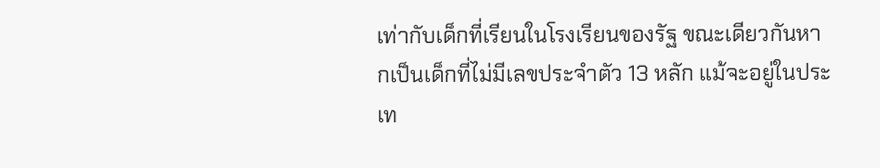เท่ากับเด็กที่เรียนในโรงเรียนของรัฐ ขณะเดียวกันหากเป็นเด็กที่ไม่มีเลขประจำตัว 13 หลัก แม้จะอยู่ในประเท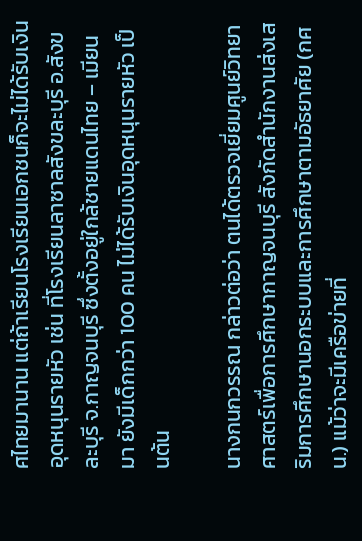ศไทยมานาน แต่ถ้าเรียนโรงเรียนเอกชนก็จะไม่ได้รับเงินอุดหนุนรายหัว เช่น ที่โรงเรียนลาซาลสังขละบุรี อ.สังขละบุรี จ.กาญจนบุรี ซึ่งตั้งอยู่ใกล้ชายแดนไทย – เมียนมา ยังมีเด็กกว่า 100 คน ไม่ได้รับเงินอุดหนุนรายหัว เป็นต้น

นางกนกวรรณ กล่าวต่อว่า ตนได้ตรวจเยี่ยมศูนย์วิทยาศาสตร์เพื่อการศึกษากาญจนบุรี สังกัดสำนักงานส่งเสริมการศึกษานอกระบบและการศึกษาตามอัธยาศัย (กศน.) แม้ว่าจะมีเครือข่ายที่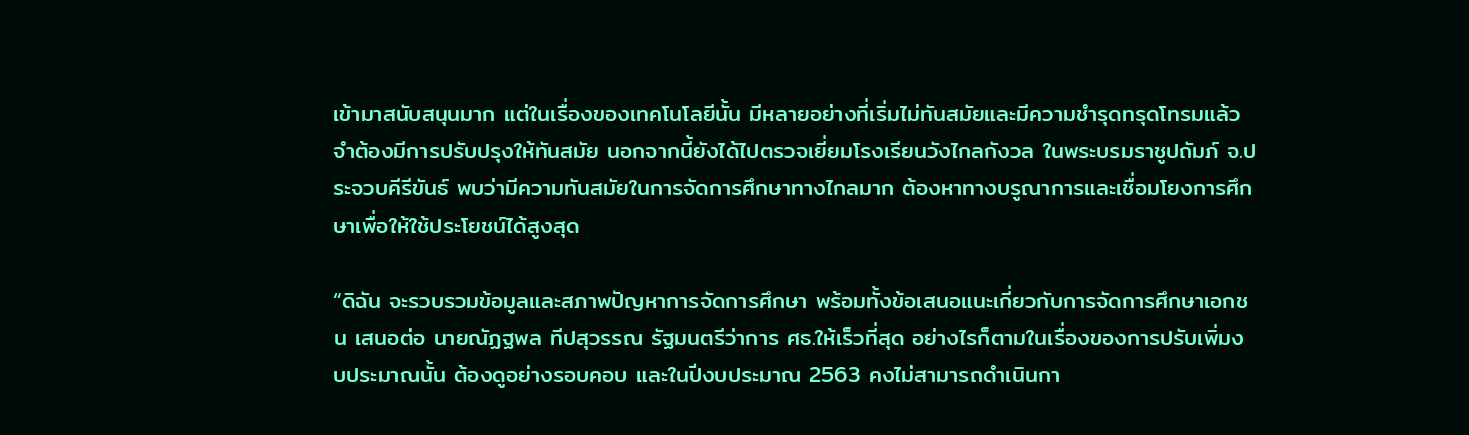เข้ามาสนับสนุนมาก แต่ในเรื่องของเทคโนโลยีนั้น มีหลายอย่างที่เริ่มไม่ทันสมัยและมีความชำรุดทรุดโทรมแล้ว จำต้องมีการปรับปรุงให้ทันสมัย นอกจากนี้ยังได้ไปตรวจเยี่ยมโรงเรียนวังไกลกังวล ในพระบรมราชูปถัมภ์ จ.ประจวบคีรีขันธ์ พบว่ามีความทันสมัยในการจัดการศึกษาทางไกลมาก ต้องหาทางบรูณาการและเชื่อมโยงการศึกษาเพื่อให้ใช้ประโยชน์ได้สูงสุด

“ดิฉัน จะรวบรวมข้อมูลและสภาพปัญหาการจัดการศึกษา พร้อมทั้งข้อเสนอแนะเกี่ยวกับการจัดการศึกษาเอกชน เสนอต่อ นายณัฏฐพล ทีปสุวรรณ รัฐมนตรีว่าการ ศธ.ให้เร็วที่สุด อย่างไรก็ตามในเรื่องของการปรับเพิ่มงบประมาณนั้น ต้องดูอย่างรอบคอบ และในปีงบประมาณ 2563 คงไม่สามารถดำเนินกา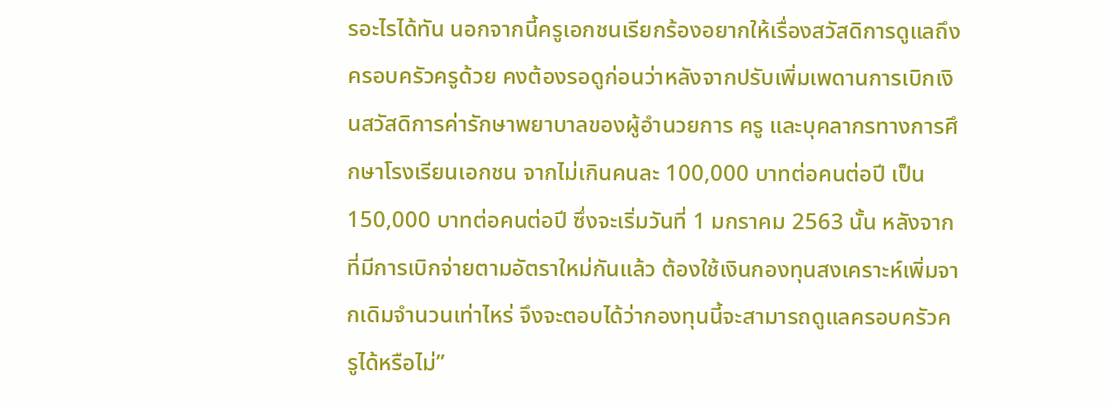รอะไรได้ทัน นอกจากนี้ครูเอกชนเรียกร้องอยากให้เรื่องสวัสดิการดูแลถึงครอบครัวครูด้วย คงต้องรอดูก่อนว่าหลังจากปรับเพิ่มเพดานการเบิกเงินสวัสดิการค่ารักษาพยาบาลของผู้อำนวยการ ครู และบุคลากรทางการศึกษาโรงเรียนเอกชน จากไม่เกินคนละ 100,000 บาทต่อคนต่อปี เป็น 150,000 บาทต่อคนต่อปี ซึ่งจะเริ่มวันที่ 1 มกราคม 2563 นั้น หลังจากที่มีการเบิกจ่ายตามอัตราใหม่กันแล้ว ต้องใช้เงินกองทุนสงเคราะห์เพิ่มจากเดิมจำนวนเท่าไหร่ จึงจะตอบได้ว่ากองทุนนี้จะสามารถดูแลครอบครัวครูได้หรือไม่”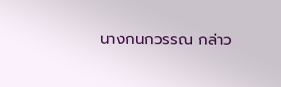นางกนกวรรณ กล่าว